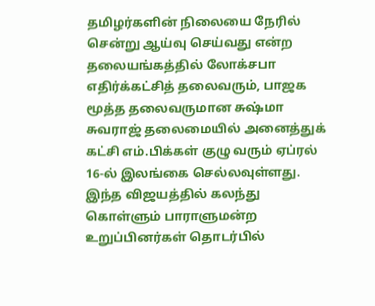தமிழர்களின் நிலையை நேரில் சென்று ஆய்வு செய்வது என்ற தலையங்கத்தில் லோக்சபா எதிர்க்கட்சித் தலைவரும், பாஜக மூத்த தலைவருமான சுஷ்மா சுவராஜ் தலைமையில் அனைத்துக் கட்சி எம்.பிக்கள் குழு வரும் ஏப்ரல் 16-ல் இலங்கை செல்லவுள்ளது.
இந்த விஜயத்தில் கலந்து கொள்ளும் பாராளுமன்ற உறுப்பினர்கள் தொடர்பில்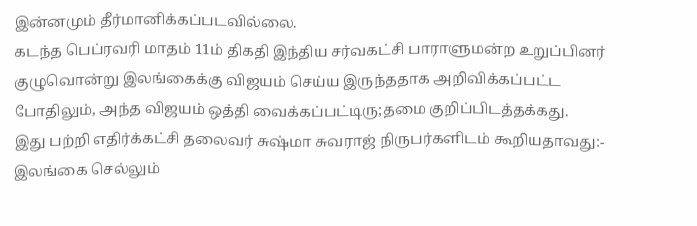இன்னமும் தீர்மானிக்கப்படவில்லை.
கடந்த பெப்ரவரி மாதம் 11ம் திகதி இந்திய சர்வகட்சி பாராளுமன்ற உறுப்பினர் குழுவொன்று இலங்கைக்கு விஜயம் செய்ய இருந்ததாக அறிவிக்கப்பட்ட போதிலும், அந்த விஜயம் ஒத்தி வைக்கப்பட்டிரு;தமை குறிப்பிடத்தக்கது.
இது பற்றி எதிர்க்கட்சி தலைவர் சுஷ்மா சுவராஜ் நிருபர்களிடம் கூறியதாவது:- இலங்கை செல்லும்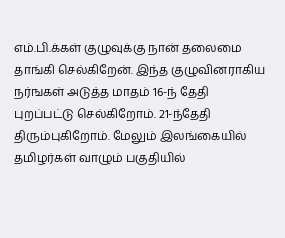எம்.பி.க்கள் குழுவுக்கு நான் தலைமை தாங்கி செல்கிறேன். இந்த குழுவினராகிய நர்ஙகள் அடுத்த மாதம் 16-ந் தேதி புறப்பட்டு செல்கிறோம். 21-ந்தேதி திரும்புகிறோம். மேலும் இலங்கையில் தமிழர்கள் வாழும் பகுதியில்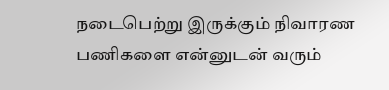நடைபெற்று இருக்கும் நிவாரண பணிகளை என்னுடன் வரும்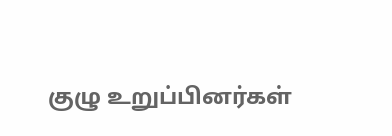குழு உறுப்பினர்கள்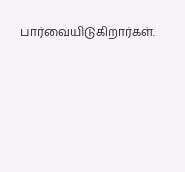பார்வையிடுகிறார்கள்.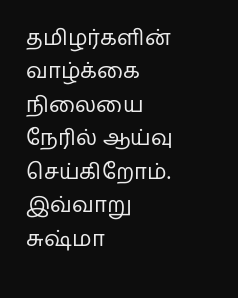தமிழர்களின் வாழ்க்கை நிலையை நேரில் ஆய்வு செய்கிறோம். இவ்வாறு சுஷ்மா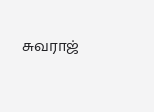சுவராஜ்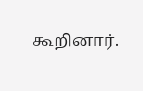கூறினார்.